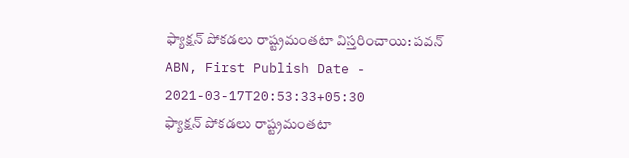ఫ్యాక్షన్ పోకడలు రాష్ట్రమంతటా విస్తరించాయి: పవన్
ABN, First Publish Date - 2021-03-17T20:53:33+05:30
ఫ్యాక్షన్ పోకడలు రాష్ట్రమంతటా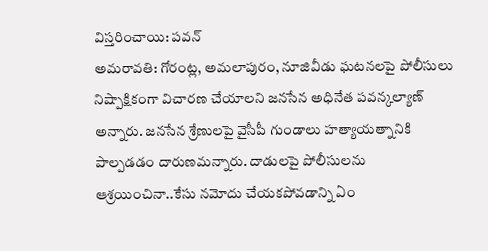విస్తరించాయి: పవన్
అమరావతి: గోరంట్ల, అమలాపురం, నూజివీడు ఘటనలపై పోలీసులు నిష్పాక్షికంగా విచారణ చేయాలని జనసేన అధినేత పవన్కల్యాణ్ అన్నారు. జనసేన శ్రేణులపై వైసీపీ గుండాలు హత్యాయత్నానికి పాల్పడడం దారుణమన్నారు. దాడులపై పోలీసులను ఆశ్రయించినా..కేసు నమోదు చేయకపోవడాన్ని ఏం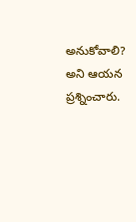అనుకోవాలి? అని ఆయన ప్రశ్నించారు.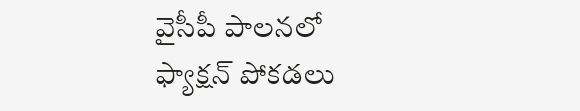వైసీపీ పాలనలో ఫ్యాక్షన్ పోకడలు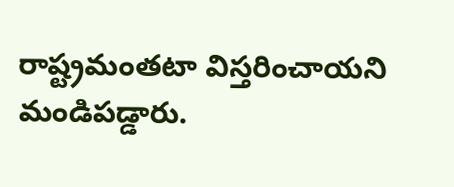రాష్ట్రమంతటా విస్తరించాయని మండిపడ్డారు.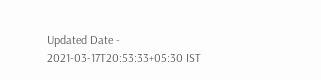Updated Date - 2021-03-17T20:53:33+05:30 IST